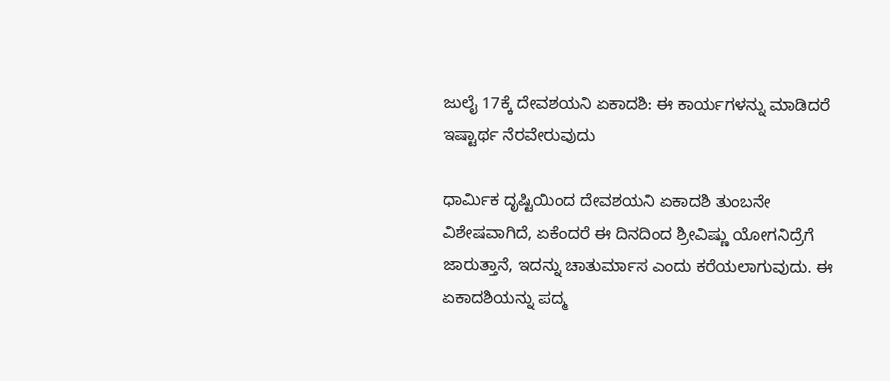ಜುಲೈ 17ಕ್ಕೆ ದೇವಶಯನಿ ಏಕಾದಶಿ: ಈ ಕಾರ್ಯಗಳನ್ನು ಮಾಡಿದರೆ ಇಷ್ಟಾರ್ಥ ನೆರವೇರುವುದು

ಧಾರ್ಮಿಕ ದೃಷ್ಟಿಯಿಂದ ದೇವಶಯನಿ ಏಕಾದಶಿ ತುಂಬನೇ ವಿಶೇಷವಾಗಿದೆ, ಏಕೆಂದರೆ ಈ ದಿನದಿಂದ ಶ್ರೀವಿಷ್ಣು ಯೋಗನಿದ್ರೆಗೆ ಜಾರುತ್ತಾನೆ, ಇದನ್ನು ಚಾತುರ್ಮಾಸ ಎಂದು ಕರೆಯಲಾಗುವುದು. ಈ ಏಕಾದಶಿಯನ್ನು ಪದ್ಮ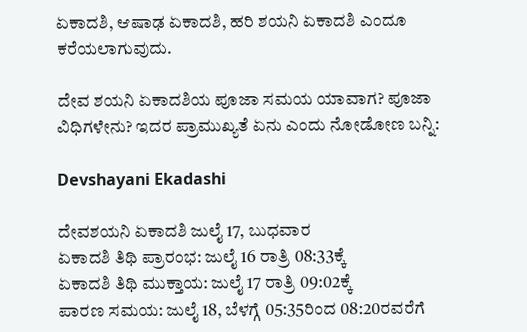ಏಕಾದಶಿ, ಆಷಾಢ ಏಕಾದಶಿ, ಹರಿ ಶಯನಿ ಏಕಾದಶಿ ಎಂದೂ ಕರೆಯಲಾಗುವುದು.

ದೇವ ಶಯನಿ ಏಕಾದಶಿಯ ಪೂಜಾ ಸಮಯ ಯಾವಾಗ? ಪೂಜಾ ವಿಧಿಗಳೇನು? ಇದರ ಪ್ರಾಮುಖ್ಯತೆ ಏನು ಎಂದು ನೋಡೋಣ ಬನ್ನಿ:

Devshayani Ekadashi

ದೇವಶಯನಿ ಏಕಾದಶಿ ಜುಲೈ 17, ಬುಧವಾರ
ಏಕಾದಶಿ ತಿಥಿ ಪ್ರಾರಂಭ: ಜುಲೈ 16 ರಾತ್ರಿ 08:33ಕ್ಕೆ
ಏಕಾದಶಿ ತಿಥಿ ಮುಕ್ತಾಯ: ಜುಲೈ 17 ರಾತ್ರಿ 09:02ಕ್ಕೆ
ಪಾರಣ ಸಮಯ: ಜುಲೈ 18, ಬೆಳಗ್ಗೆ 05:35ರಿಂದ 08:20ರವರೆಗೆ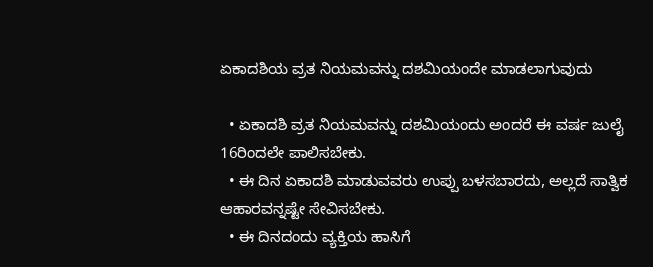ಏಕಾದಶಿಯ ವ್ರತ ನಿಯಮವನ್ನು ದಶಮಿಯಂದೇ ಮಾಡಲಾಗುವುದು

  • ಏಕಾದಶಿ ವ್ರತ ನಿಯಮವನ್ನು ದಶಮಿಯಂದು ಅಂದರೆ ಈ ವರ್ಷ ಜುಲೈ 16ರಿಂದಲೇ ಪಾಲಿಸಬೇಕು.
  • ಈ ದಿನ ಏಕಾದಶಿ ಮಾಡುವವರು ಉಪ್ಪು ಬಳಸಬಾರದು, ಅಲ್ಲದೆ ಸಾತ್ವಿಕ ಆಹಾರವನ್ನಷ್ಟೇ ಸೇವಿಸಬೇಕು.
  • ಈ ದಿನದಂದು ವ್ಯಕ್ತಿಯ ಹಾಸಿಗೆ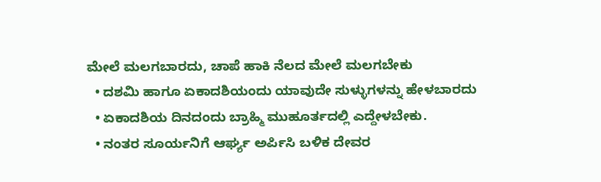ಮೇಲೆ ಮಲಗಬಾರದು, ಚಾಪೆ ಹಾಕಿ ನೆಲದ ಮೇಲೆ ಮಲಗಬೇಕು
  • ದಶಮಿ ಹಾಗೂ ಏಕಾದಶಿಯಂದು ಯಾವುದೇ ಸುಳ್ಳುಗಳನ್ನು ಹೇಳಬಾರದು
  • ಏಕಾದಶಿಯ ದಿನದಂದು ಬ್ರಾಹ್ಮಿ ಮುಹೂರ್ತದಲ್ಲಿ ಎದ್ದೇಳಬೇಕು.
  • ನಂತರ ಸೂರ್ಯನಿಗೆ ಆರ್ಘ್ಯ ಅರ್ಪಿಸಿ ಬಳಿಕ ದೇವರ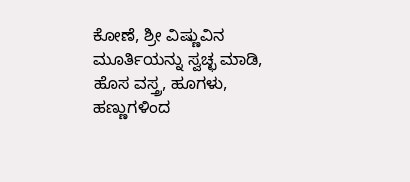ಕೋಣೆ, ಶ್ರೀ ವಿಷ್ಣುವಿನ ಮೂರ್ತಿಯನ್ನು ಸ್ವಚ್ಛ ಮಾಡಿ, ಹೊಸ ವಸ್ತ್ರ, ಹೂಗಳು, ಹಣ್ಣುಗಳಿಂದ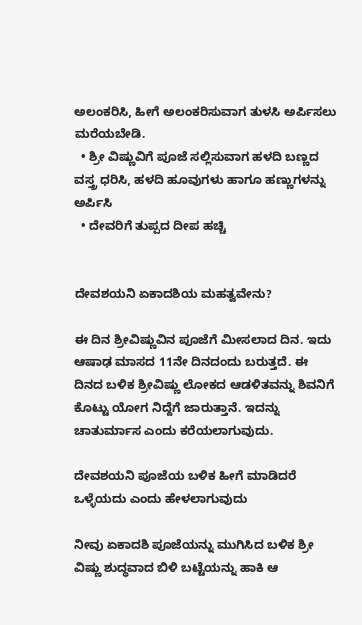ಅಲಂಕರಿಸಿ, ಹೀಗೆ ಅಲಂಕರಿಸುವಾಗ ತುಳಸಿ ಅರ್ಪಿಸಲು ಮರೆಯಬೇಡಿ.
  • ಶ್ರೀ ವಿಷ್ಣುವಿಗೆ ಪೂಜೆ ಸಲ್ಲಿಸುವಾಗ ಹಳದಿ ಬಣ್ಣದ ವಸ್ತ್ರ ಧರಿಸಿ, ಹಳದಿ ಹೂವುಗಳು ಹಾಗೂ ಹಣ್ಣುಗಳನ್ನು ಅರ್ಪಿಸಿ
  • ದೇವರಿಗೆ ತುಪ್ಪದ ದೀಪ ಹಚ್ಚಿ


ದೇವಶಯನಿ ಏಕಾದಶಿಯ ಮಹತ್ವವೇನು?

ಈ ದಿನ ಶ್ರೀವಿಷ್ಣುವಿನ ಪೂಜೆಗೆ ಮೀಸಲಾದ ದಿನ. ಇದು ಆಷಾಢ ಮಾಸದ 11ನೇ ದಿನದಂದು ಬರುತ್ತದೆ. ಈ ದಿನದ ಬಳಿಕ ಶ್ರೀವಿಷ್ಣು ಲೋಕದ ಆಡಳಿತವನ್ನು ಶಿವನಿಗೆ ಕೊಟ್ಟು ಯೋಗ ನಿದ್ದೆಗೆ ಜಾರುತ್ತಾನೆ. ಇದನ್ನು ಚಾತುರ್ಮಾಸ ಎಂದು ಕರೆಯಲಾಗುವುದು.

ದೇವಶಯನಿ ಪೂಜೆಯ ಬಳಿಕ ಹೀಗೆ ಮಾಡಿದರೆ ಒಳ್ಳೆಯದು ಎಂದು ಹೇಳಲಾಗುವುದು

ನೀವು ಏಕಾದಶಿ ಪೂಜೆಯನ್ನು ಮುಗಿಸಿದ ಬಳಿಕ ಶ್ರೀ ವಿಷ್ಣು ಶುದ್ಧವಾದ ಬಿಳಿ ಬಟ್ಟೆಯನ್ನು ಹಾಕಿ ಆ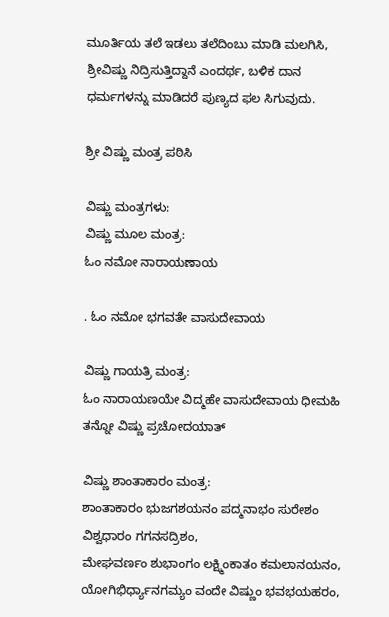ಮೂರ್ತಿಯ ತಲೆ ಇಡಲು ತಲೆದಿಂಬು ಮಾಡಿ ಮಲಗಿಸಿ, ಶ್ರೀವಿಷ್ಣು ನಿದ್ರಿಸುತ್ತಿದ್ದಾನೆ ಎಂದರ್ಥ, ಬಳಿಕ ದಾನ ಧರ್ಮಗಳನ್ನು ಮಾಡಿದರೆ ಪುಣ್ಯದ ಫಲ ಸಿಗುವುದು.

ಶ್ರೀ ವಿಷ್ಣು ಮಂತ್ರ ಪಠಿಸಿ

ವಿಷ್ಣು ಮಂತ್ರಗಳು:
ವಿಷ್ಣು ಮೂಲ ಮಂತ್ರ:
ಓಂ ನಮೋ ನಾರಾಯಣಾಯ

. ಓಂ ನಮೋ ಭಗವತೇ ವಾಸುದೇವಾಯ

ವಿಷ್ಣು ಗಾಯತ್ರಿ ಮಂತ್ರ:
ಓಂ ನಾರಾಯಣಯೇ ವಿದ್ಮಹೇ ವಾಸುದೇವಾಯ ಧೀಮಹಿ ತನ್ನೋ ವಿಷ್ಣು ಪ್ರಚೋದಯಾತ್

ವಿಷ್ಣು ಶಾಂತಾಕಾರಂ ಮಂತ್ರ:
ಶಾಂತಾಕಾರಂ ಭುಜಗಶಯನಂ ಪದ್ಮನಾಭಂ ಸುರೇಶಂ ವಿಶ್ವಧಾರಂ ಗಗನಸದ್ರಿಶಂ,
ಮೇಘವರ್ಣಂ ಶುಭಾಂಗಂ ಲಕ್ಷ್ಮಿಂಕಾತಂ ಕಮಲಾನಯನಂ,
ಯೋಗಿಭಿರ್ಧ್ಯಾನಗಮ್ಯಂ ವಂದೇ ವಿಷ್ಣುಂ ಭವಭಯಹರಂ,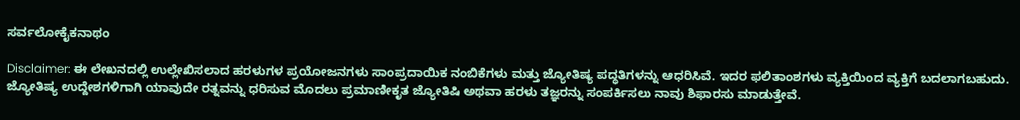ಸರ್ವಲೋಕೈಕನಾಥಂ

Disclaimer: ಈ ಲೇಖನದಲ್ಲಿ ಉಲ್ಲೇಖಿಸಲಾದ ಹರಳುಗಳ ಪ್ರಯೋಜನಗಳು ಸಾಂಪ್ರದಾಯಿಕ ನಂಬಿಕೆಗಳು ಮತ್ತು ಜ್ಯೋತಿಷ್ಯ ಪದ್ಧತಿಗಳನ್ನು ಆಧರಿಸಿವೆ. ಇದರ ಫಲಿತಾಂಶಗಳು ವ್ಯಕ್ತಿಯಿಂದ ವ್ಯಕ್ತಿಗೆ ಬದಲಾಗಬಹುದು. ಜ್ಯೋತಿಷ್ಯ ಉದ್ದೇಶಗಳಿಗಾಗಿ ಯಾವುದೇ ರತ್ನವನ್ನು ಧರಿಸುವ ಮೊದಲು ಪ್ರಮಾಣೀಕೃತ ಜ್ಯೋತಿಷಿ ಅಥವಾ ಹರಳು ತಜ್ಞರನ್ನು ಸಂಪರ್ಕಿಸಲು ನಾವು ಶಿಫಾರಸು ಮಾಡುತ್ತೇವೆ.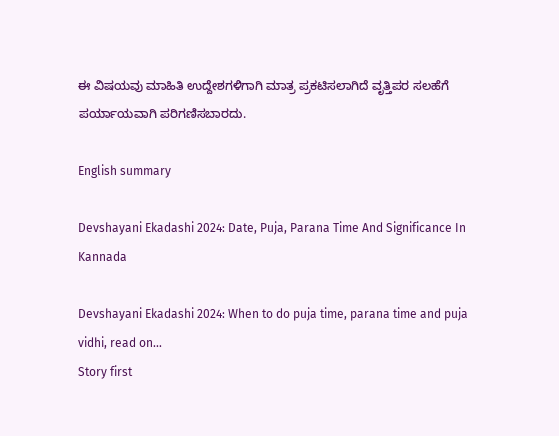ಈ ವಿಷಯವು ಮಾಹಿತಿ ಉದ್ದೇಶಗಳಿಗಾಗಿ ಮಾತ್ರ ಪ್ರಕಟಿಸಲಾಗಿದೆ ವೃತ್ತಿಪರ ಸಲಹೆಗೆ ಪರ್ಯಾಯವಾಗಿ ಪರಿಗಣಿಸಬಾರದು.

English summary

Devshayani Ekadashi 2024: Date, Puja, Parana Time And Significance In Kannada

Devshayani Ekadashi 2024: When to do puja time, parana time and puja vidhi, read on...
Story first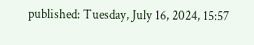published: Tuesday, July 16, 2024, 15:57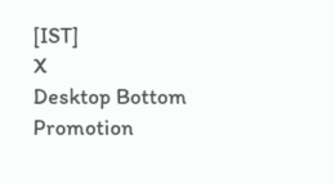[IST]
X
Desktop Bottom Promotion